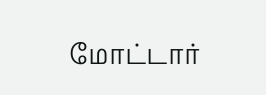மோட்டார்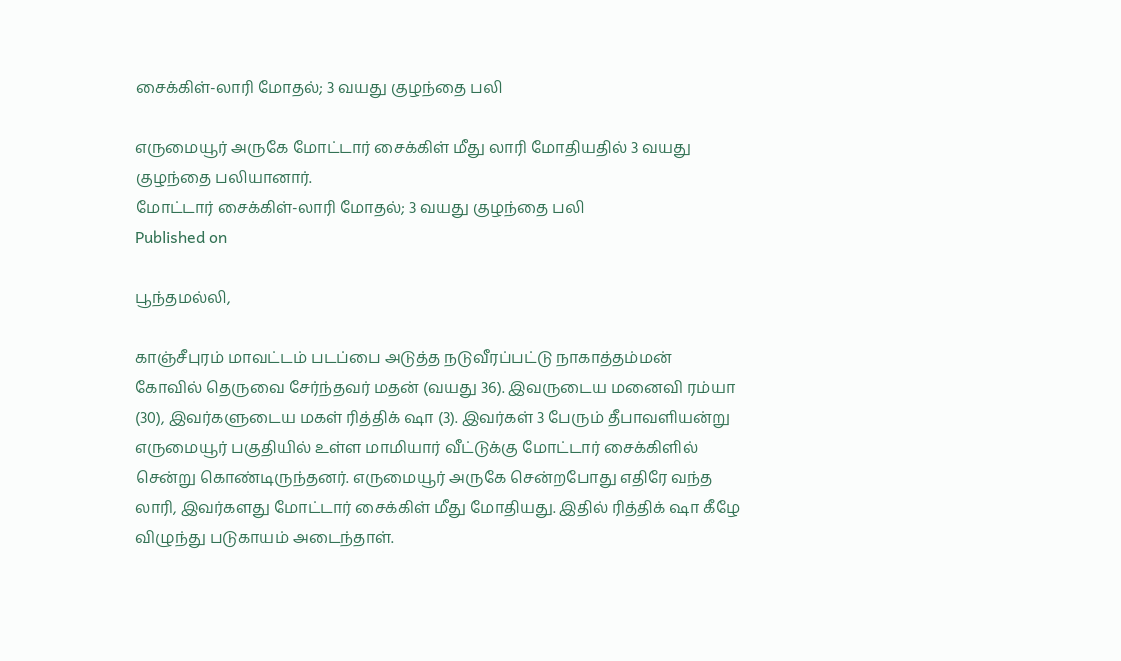சைக்கிள்-லாரி மோதல்; 3 வயது குழந்தை பலி

எருமையூர் அருகே மோட்டார் சைக்கிள் மீது லாரி மோதியதில் 3 வயது குழந்தை பலியானார்.
மோட்டார் சைக்கிள்-லாரி மோதல்; 3 வயது குழந்தை பலி
Published on

பூந்தமல்லி,

காஞ்சீபுரம் மாவட்டம் படப்பை அடுத்த நடுவீரப்பட்டு நாகாத்தம்மன் கோவில் தெருவை சேர்ந்தவர் மதன் (வயது 36). இவருடைய மனைவி ரம்யா (30), இவர்களுடைய மகள் ரித்திக் ஷா (3). இவர்கள் 3 பேரும் தீபாவளியன்று எருமையூர் பகுதியில் உள்ள மாமியார் வீட்டுக்கு மோட்டார் சைக்கிளில் சென்று கொண்டிருந்தனர். எருமையூர் அருகே சென்றபோது எதிரே வந்த லாரி, இவர்களது மோட்டார் சைக்கிள் மீது மோதியது. இதில் ரித்திக் ஷா கீழே விழுந்து படுகாயம் அடைந்தாள்.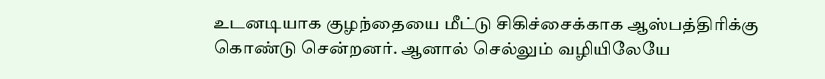உடனடியாக குழந்தையை மீட்டு சிகிச்சைக்காக ஆஸ்பத்திரிக்கு கொண்டு சென்றனர். ஆனால் செல்லும் வழியிலேயே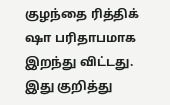குழந்தை ரித்திக் ஷா பரிதாபமாக இறந்து விட்டது. இது குறித்து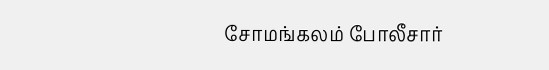சோமங்கலம் போலீசார்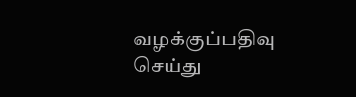வழக்குப்பதிவு செய்து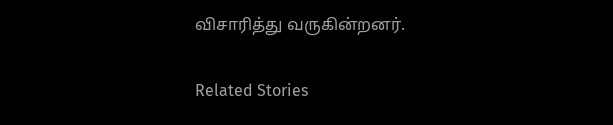விசாரித்து வருகின்றனர்.

Related Stories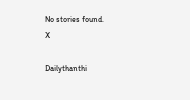No stories found.
X

Dailythanthi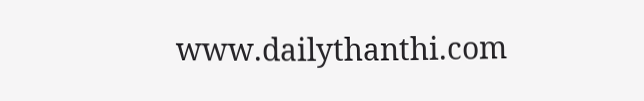www.dailythanthi.com